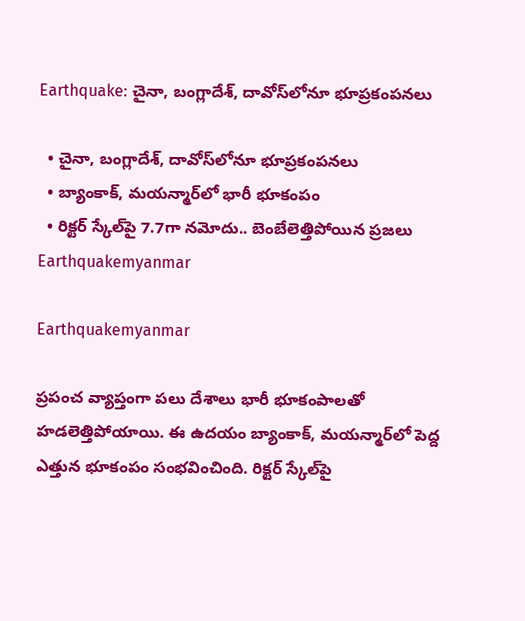Earthquake: చైనా, బంగ్లాదేశ్, దావోస్‌లోనూ భూప్రకంపనలు

  • చైనా, బంగ్లాదేశ్, దావోస్‌లోనూ భూప్రకంపనలు
  • బ్యాంకాక్‌, మయన్మార్‌లో భారీ భూకంపం
  • రిక్టర్‌ స్కేల్‌పై 7.7గా నమోదు.. బెంబేలెత్తిపోయిన ప్రజలు
Earthquakemyanmar

Earthquakemyanmar

ప్రపంచ వ్యాప్తంగా పలు దేశాలు భారీ భూకంపాలతో హడలెత్తిపోయాయి. ఈ ఉదయం బ్యాంకాక్, మయన్మార్‌లో పెద్ద ఎత్తున భూకంపం సంభవించింది. రిక్టర్ స్కేల్‌పై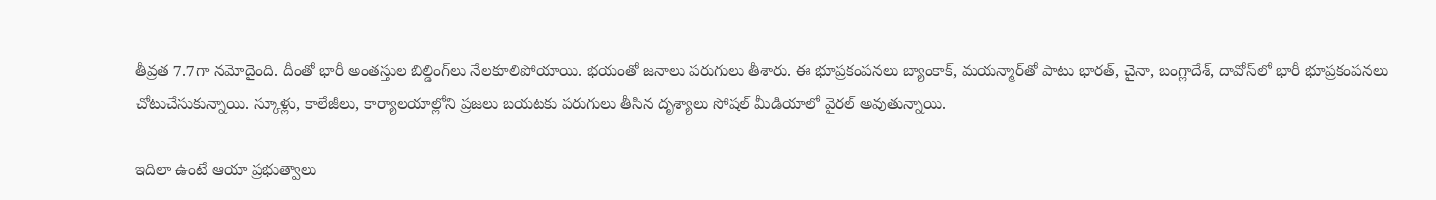తీవ్రత 7.7గా నమోదైంది. దీంతో భారీ అంతస్తుల బిల్డింగ్‌లు నేలకూలిపోయాయి. భయంతో జనాలు పరుగులు తీశారు. ఈ భూప్రకంపనలు బ్యాంకాక్, మయన్మార్‌తో పాటు భారత్, చైనా, బంగ్లాదేశ్, దావోస్‌‌లో భారీ భూప్రకంపనలు చోటుచేసుకున్నాయి. స్కూళ్లు, కాలేజీలు, కార్యాలయాల్లోని ప్రజలు బయటకు పరుగులు తీసిన దృశ్యాలు సోషల్ మీడియాలో వైరల్ అవుతున్నాయి.

ఇదిలా ఉంటే ఆయా ప్రభుత్వాలు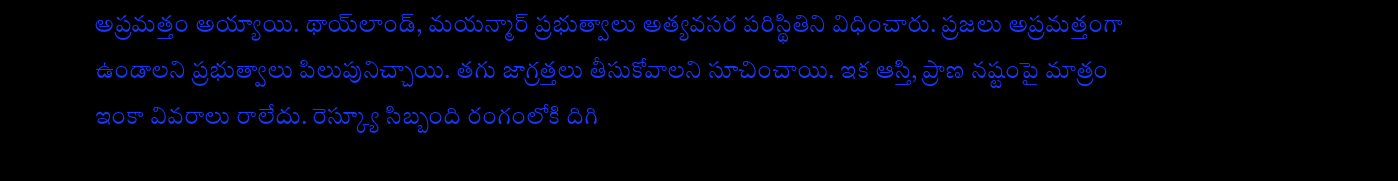అప్రమత్తం అయ్యాయి. థాయ్‌లాండ్, మయన్మార్ ప్రభుత్వాలు అత్యవసర పరిస్థితిని విధించారు. ప్రజలు అప్రమత్తంగా ఉండాలని ప్రభుత్వాలు పిలుపునిచ్చాయి. తగు జాగ్రత్తలు తీసుకోవాలని సూచించాయి. ఇక ఆస్తి, ప్రాణ నష్టంపై మాత్రం ఇంకా వివరాలు రాలేదు. రెస్క్యూ సిబ్బంది రంగంలోకి దిగి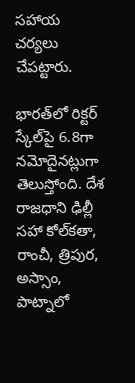సహాయ చర్యలు చేపట్టారు.

భారత్‌లో రిక్టర్ స్కేల్‌పై 6.8గా నమోదైనట్లుగా తెలుస్తోంది. దేశ రాజధాని ఢిల్లీ సహా కోల్‌కతా, రాంచీ, త్రిపుర, అస్సాం, పాట్నాలో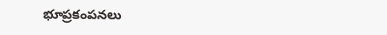భూప్రకంపనలు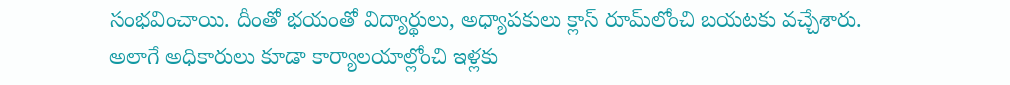సంభవించాయి. దీంతో భయంతో విద్యార్థులు, అధ్యాపకులు క్లాస్ రూమ్‌లోంచి బయటకు వచ్చేశారు. అలాగే అధికారులు కూడా కార్యాలయాల్లోంచి ఇళ్లకు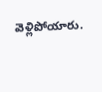వెళ్లిపోయారు.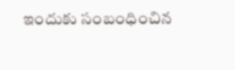ఇందుకు సంబంధించిన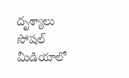దృశ్యాలు సోషల్ మీడియాలో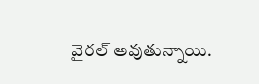వైరల్ అవుతున్నాయి.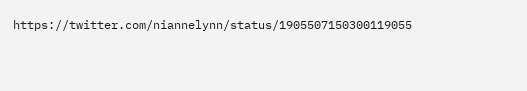https://twitter.com/niannelynn/status/1905507150300119055